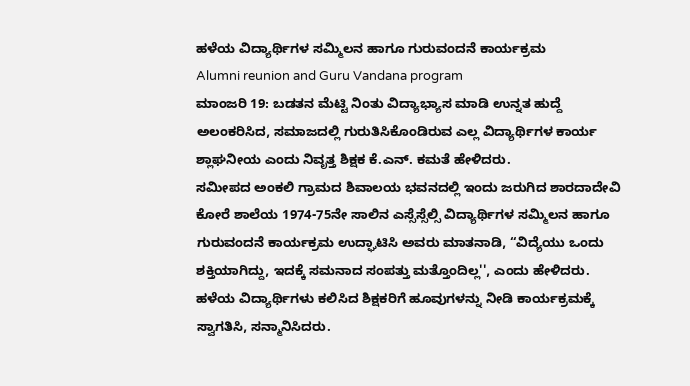ಹಳೆಯ ವಿದ್ಯಾರ್ಥಿಗಳ ಸಮ್ಮಿಲನ ಹಾಗೂ ಗುರುವಂದನೆ ಕಾರ್ಯಕ್ರಮ
Alumni reunion and Guru Vandana program
ಮಾಂಜರಿ 19: ಬಡತನ ಮೆಟ್ಟಿ ನಿಂತು ವಿದ್ಯಾಭ್ಯಾಸ ಮಾಡಿ ಉನ್ನತ ಹುದ್ದೆ ಅಲಂಕರಿಸಿದ, ಸಮಾಜದಲ್ಲಿ ಗುರುತಿಸಿಕೊಂಡಿರುವ ಎಲ್ಲ ವಿದ್ಯಾರ್ಥಿಗಳ ಕಾರ್ಯ ಶ್ಲಾಘನೀಯ ಎಂದು ನಿವೃತ್ತ ಶಿಕ್ಷಕ ಕೆ.ಎನ್. ಕಮತೆ ಹೇಳಿದರು.
ಸಮೀಪದ ಅಂಕಲಿ ಗ್ರಾಮದ ಶಿವಾಲಯ ಭವನದಲ್ಲಿ ಇಂದು ಜರುಗಿದ ಶಾರದಾದೇವಿ ಕೋರೆ ಶಾಲೆಯ 1974-75ನೇ ಸಾಲಿನ ಎಸ್ಸೆಸ್ಸೆಲ್ಸಿ ವಿದ್ಯಾರ್ಥಿಗಳ ಸಮ್ಮಿಲನ ಹಾಗೂ ಗುರುವಂದನೆ ಕಾರ್ಯಕ್ರಮ ಉದ್ಘಾಟಿಸಿ ಅವರು ಮಾತನಾಡಿ, “ವಿದ್ಯೆಯು ಒಂದು ಶಕ್ತಿಯಾಗಿದ್ದು, ಇದಕ್ಕೆ ಸಮನಾದ ಸಂಪತ್ತು ಮತ್ತೊಂದಿಲ್ಲ'', ಎಂದು ಹೇಳಿದರು.
ಹಳೆಯ ವಿದ್ಯಾರ್ಥಿಗಳು ಕಲಿಸಿದ ಶಿಕ್ಷಕರಿಗೆ ಹೂವುಗಳನ್ನು ನೀಡಿ ಕಾರ್ಯಕ್ರಮಕ್ಕೆ ಸ್ವಾಗತಿಸಿ, ಸನ್ಮಾನಿಸಿದರು.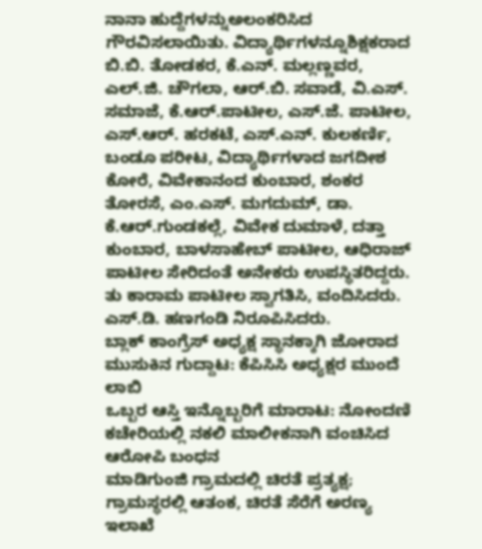ನಾನಾ ಹುದ್ದೆಗಳನ್ನುಅಲಂಕರಿಸಿದ ಗೌರವಿಸಲಾಯಿತು. ವಿದ್ಯಾರ್ಥಿಗಳನ್ನೂಶಿಕ್ಷಕರಾದ ಬಿ.ಬಿ. ತೋಡಕರ, ಕೆ.ಎನ್. ಮಲ್ಲಣ್ಣವರ, ಎಲ್.ಜಿ. ಚೌಗಲಾ, ಆರ್.ಬಿ. ಸವಾಡೆ, ವಿ.ಎಸ್. ಸಮಾಜೆ, ಕೆ.ಆರ್.ಪಾಟೀಲ, ಎಸ್.ಜೆ. ಪಾಟೀಲ, ಎಸ್.ಆರ್. ಹರಕಟೆ, ಎಸ್.ಎನ್. ಕುಲಕರ್ಣಿ, ಬಂಡೂ ಪರೀಟ, ವಿದ್ಯಾರ್ಥಿಗಳಾದ ಜಗದೀಶ ಕೋರೆ, ವಿವೇಕಾನಂದ ಕುಂಬಾರ, ಶಂಕರ ತೋರಸೆ, ಎಂ.ಎಸ್. ಮಗದುಮ್, ಡಾ. ಕೆ.ಆರ್.ಗುಂಡಕಲ್ಲೆ, ವಿವೇಕ ದುಮಾಳೆ, ದತ್ತಾ ಕುಂಬಾರ, ಬಾಳಸಾಹೇಬ್ ಪಾಟೀಲ, ಆಧಿರಾಜ್ ಪಾಟೀಲ ಸೇರಿದಂತೆ ಅನೇಕರು ಉಪಸ್ಥಿತರಿದ್ದರು. ತು ಕಾರಾಮ ಪಾಟೀಲ ಸ್ವಾಗತಿಸಿ, ವಂದಿಸಿದರು. ಎಸ್.ಡಿ. ಹಣಗಂಡಿ ನಿರೂಪಿಸಿದರು.
ಬ್ಲಾಕ್ ಕಾಂಗ್ರೆಸ್ ಅಧ್ಯಕ್ಷ ಸ್ಥಾನಕ್ಕಾಗಿ ಜೋರಾದ ಮುಸುಕಿನ ಗುದ್ದಾಟ: ಕೆಪಿಸಿಸಿ ಅಧ್ಯಕ್ಷರ ಮುಂದೆ ಲಾಬಿ
ಒಬ್ಬರ ಆಸ್ತಿ ಇನ್ನೊಬ್ಬರಿಗೆ ಮಾರಾಟ: ನೋಂದಣಿ ಕಚೇರಿಯಲ್ಲಿ ನಕಲಿ ಮಾಲೀಕನಾಗಿ ವಂಚಿಸಿದ ಆರೋಪಿ ಬಂಧನ
ಮಾಡಿಗುಂಜಿ ಗ್ರಾಮದಲ್ಲಿ ಚಿರತೆ ಪ್ರತ್ಯಕ್ಷ; ಗ್ರಾಮಸ್ಥರಲ್ಲಿ ಆತಂಕ, ಚಿರತೆ ಸೆರೆಗೆ ಅರಣ್ಯ ಇಲಾಖೆ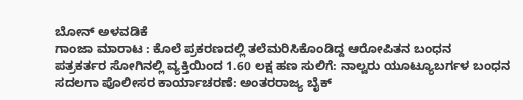ಬೋನ್ ಅಳವಡಿಕೆ
ಗಾಂಜಾ ಮಾರಾಟ : ಕೊಲೆ ಪ್ರಕರಣದಲ್ಲಿ ತಲೆಮರಿಸಿಕೊಂಡಿದ್ದ ಆರೋಪಿತನ ಬಂಧನ
ಪತ್ರಕರ್ತರ ಸೋಗಿನಲ್ಲಿ ವ್ಯಕ್ತಿಯಿಂದ 1.60 ಲಕ್ಷ ಹಣ ಸುಲಿಗೆ: ನಾಲ್ವರು ಯೂಟ್ಯೂಬರ್ಗಳ ಬಂಧನ
ಸದಲಗಾ ಪೊಲೀಸರ ಕಾರ್ಯಾಚರಣೆ: ಅಂತರರಾಜ್ಯ ಬೈಕ್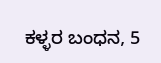ಕಳ್ಳರ ಬಂಧನ, 5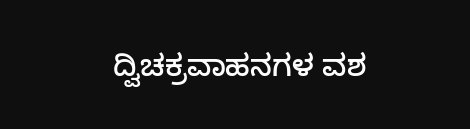ದ್ವಿಚಕ್ರವಾಹನಗಳ ವಶ